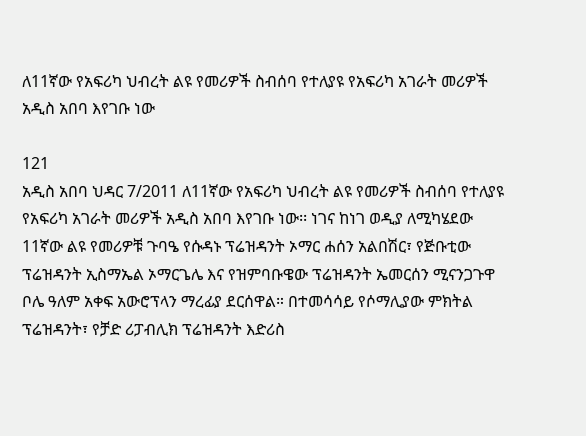ለ11ኛው የአፍሪካ ህብረት ልዩ የመሪዎች ስብሰባ የተለያዩ የአፍሪካ አገራት መሪዎች አዲስ አበባ እየገቡ ነው

121
አዲስ አበባ ህዳር 7/2011 ለ11ኛው የአፍሪካ ህብረት ልዩ የመሪዎች ስብሰባ የተለያዩ የአፍሪካ አገራት መሪዎች አዲስ አበባ እየገቡ ነው፡፡ ነገና ከነገ ወዲያ ለሚካሄደው 11ኛው ልዩ የመሪዎቹ ጉባዔ የሱዳኑ ፕሬዝዳንት ኦማር ሐሰን አልበሽር፣ የጅቡቲው ፕሬዝዳንት ኢስማኤል ኦማርጌሌ እና የዝምባቡዌው ፕሬዝዳንት ኤመርሰን ሚናንጋጉዋ ቦሌ ዓለም አቀፍ አውሮፕላን ማረፊያ ደርሰዋል። በተመሳሳይ የሶማሊያው ምክትል ፕሬዝዳንት፣ የቻድ ሪፓብሊክ ፕሬዝዳንት እድሪስ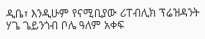ዲቤ፣ እንዲሁም የናሚቢያው ሪፐብሊክ ፕሬዝዳንት ሃጌ ጌይንጎብ ቦሌ ዓለም አቀፍ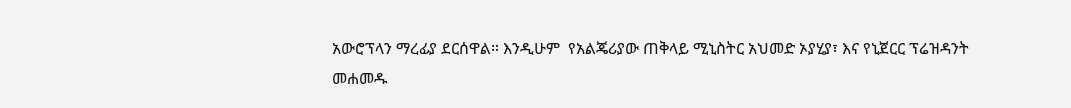አውሮፕላን ማረፊያ ደርሰዋል። እንዲሁም  የአልጄሪያው ጠቅላይ ሚኒስትር አህመድ ኦያሂያ፣ እና የኒጀርር ፕሬዝዳንት መሐመዱ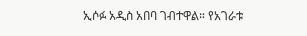ኢሶፉ አዲስ አበባ ገብተዋል። የአገራቱ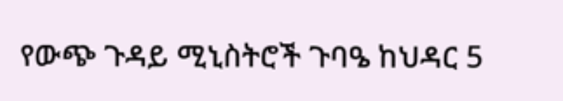የውጭ ጉዳይ ሚኒስትሮች ጉባዔ ከህዳር 5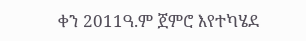ቀን 2011ዓ.ም ጀምሮ እየተካሄደ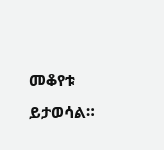መቆየቱ ይታወሳል።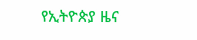የኢትዮጵያ ዜና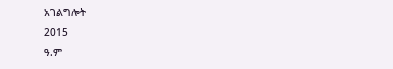አገልግሎት
2015
ዓ.ም